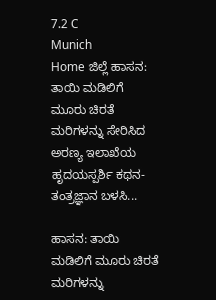7.2 C
Munich
Home ಜಿಲ್ಲೆ ಹಾಸನ: ತಾಯಿ ಮಡಿಲಿಗೆ ಮೂರು ಚಿರತೆ ಮರಿಗಳನ್ನು ಸೇರಿಸಿದ ಅರಣ್ಯ ಇಲಾಖೆಯ ಹೃದಯಸ್ಪರ್ಶಿ ಕಥನ-ತಂತ್ರಜ್ಞಾನ ಬಳಸಿ...

ಹಾಸನ: ತಾಯಿ ಮಡಿಲಿಗೆ ಮೂರು ಚಿರತೆ ಮರಿಗಳನ್ನು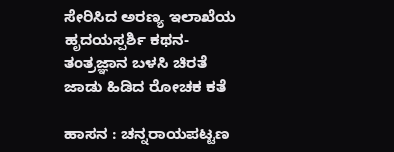ಸೇರಿಸಿದ ಅರಣ್ಯ ಇಲಾಖೆಯ ಹೃದಯಸ್ಪರ್ಶಿ ಕಥನ-ತಂತ್ರಜ್ಞಾನ ಬಳಸಿ ಚಿರತೆ ಜಾಡು ಹಿಡಿದ ರೋಚಕ ಕತೆ

ಹಾಸನ : ಚನ್ನರಾಯಪಟ್ಟಣ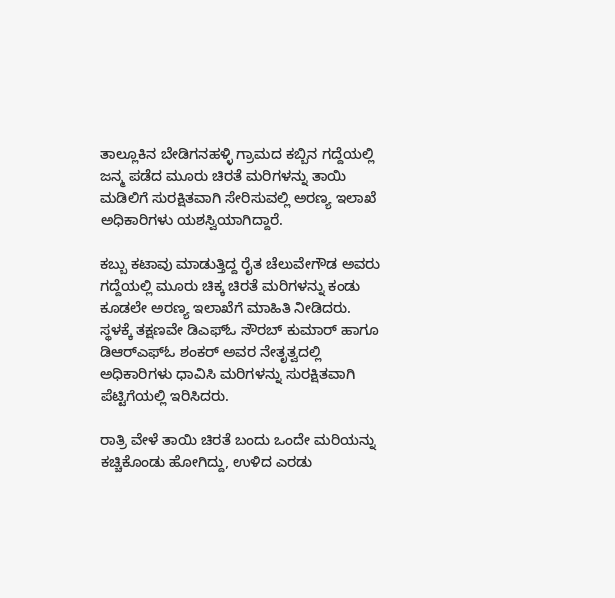ತಾಲ್ಲೂಕಿನ ಬೇಡಿಗನಹಳ್ಳಿ ಗ್ರಾಮದ ಕಬ್ಬಿನ ಗದ್ದೆಯಲ್ಲಿ ಜನ್ಮ ಪಡೆದ ಮೂರು ಚಿರತೆ ಮರಿಗಳನ್ನು ತಾಯಿ ಮಡಿಲಿಗೆ ಸುರಕ್ಷಿತವಾಗಿ ಸೇರಿಸುವಲ್ಲಿ ಅರಣ್ಯ ಇಲಾಖೆ ಅಧಿಕಾರಿಗಳು ಯಶಸ್ವಿಯಾಗಿದ್ದಾರೆ.

ಕಬ್ಬು ಕಟಾವು ಮಾಡುತ್ತಿದ್ದ ರೈತ ಚೆಲುವೇಗೌಡ ಅವರು ಗದ್ದೆಯಲ್ಲಿ ಮೂರು ಚಿಕ್ಕ ಚಿರತೆ ಮರಿಗಳನ್ನು ಕಂಡು ಕೂಡಲೇ ಅರಣ್ಯ ಇಲಾಖೆಗೆ ಮಾಹಿತಿ ನೀಡಿದರು. ಸ್ಥಳಕ್ಕೆ ತಕ್ಷಣವೇ ಡಿಎಫ್‌ಓ ಸೌರಬ್ ಕುಮಾರ್ ಹಾಗೂ ಡಿಆರ್‌ಎಫ್‌ಓ ಶಂಕರ್ ಅವರ ನೇತೃತ್ವದಲ್ಲಿ ಅಧಿಕಾರಿಗಳು ಧಾವಿಸಿ ಮರಿಗಳನ್ನು ಸುರಕ್ಷಿತವಾಗಿ ಪೆಟ್ಟಿಗೆಯಲ್ಲಿ ಇರಿಸಿದರು.

ರಾತ್ರಿ ವೇಳೆ ತಾಯಿ ಚಿರತೆ ಬಂದು ಒಂದೇ ಮರಿಯನ್ನು ಕಚ್ಚಿಕೊಂಡು ಹೋಗಿದ್ದು, ಉಳಿದ ಎರಡು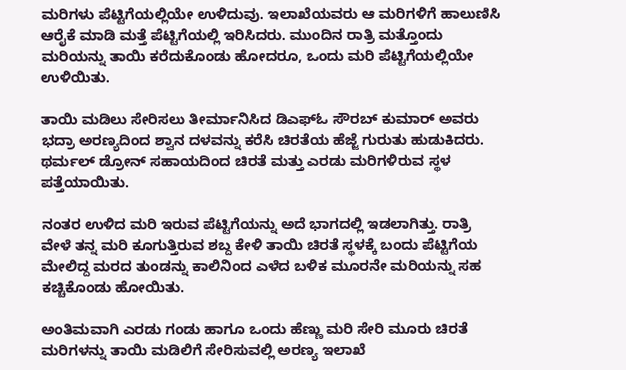ಮರಿಗಳು ಪೆಟ್ಟಿಗೆಯಲ್ಲಿಯೇ ಉಳಿದುವು. ಇಲಾಖೆಯವರು ಆ ಮರಿಗಳಿಗೆ ಹಾಲುಣಿಸಿ ಆರೈಕೆ ಮಾಡಿ ಮತ್ತೆ ಪೆಟ್ಟಿಗೆಯಲ್ಲಿ ಇರಿಸಿದರು. ಮುಂದಿನ ರಾತ್ರಿ ಮತ್ತೊಂದು ಮರಿಯನ್ನು ತಾಯಿ ಕರೆದುಕೊಂಡು ಹೋದರೂ, ಒಂದು ಮರಿ ಪೆಟ್ಟಿಗೆಯಲ್ಲಿಯೇ ಉಳಿಯಿತು.

ತಾಯಿ ಮಡಿಲು ಸೇರಿಸಲು ತೀರ್ಮಾನಿಸಿದ ಡಿಎಫ್‌ಓ ಸೌರಬ್ ಕುಮಾರ್ ಅವರು ಭದ್ರಾ ಅರಣ್ಯದಿಂದ ಶ್ವಾನ ದಳವನ್ನು ಕರೆಸಿ ಚಿರತೆಯ ಹೆಜ್ಜೆ ಗುರುತು ಹುಡುಕಿದರು. ಥರ್ಮಲ್ ಡ್ರೋನ್ ಸಹಾಯದಿಂದ ಚಿರತೆ ಮತ್ತು ಎರಡು ಮರಿಗಳಿರುವ ಸ್ಥಳ ಪತ್ತೆಯಾಯಿತು.

ನಂತರ ಉಳಿದ ಮರಿ ಇರುವ ಪೆಟ್ಟಿಗೆಯನ್ನು ಅದೆ ಭಾಗದಲ್ಲಿ ಇಡಲಾಗಿತ್ತು. ರಾತ್ರಿ ವೇಳೆ ತನ್ನ ಮರಿ ಕೂಗುತ್ತಿರುವ ಶಬ್ದ ಕೇಳಿ ತಾಯಿ ಚಿರತೆ ಸ್ಥಳಕ್ಕೆ ಬಂದು ಪೆಟ್ಟಿಗೆಯ ಮೇಲಿದ್ದ ಮರದ ತುಂಡನ್ನು ಕಾಲಿನಿಂದ ಎಳೆದ ಬಳಿಕ ಮೂರನೇ ಮರಿಯನ್ನು ಸಹ ಕಚ್ಚಿಕೊಂಡು ಹೋಯಿತು.

ಅಂತಿಮವಾಗಿ ಎರಡು ಗಂಡು ಹಾಗೂ ಒಂದು ಹೆಣ್ಣು ಮರಿ ಸೇರಿ ಮೂರು ಚಿರತೆ ಮರಿಗಳನ್ನು ತಾಯಿ ಮಡಿಲಿಗೆ ಸೇರಿಸುವಲ್ಲಿ ಅರಣ್ಯ ಇಲಾಖೆ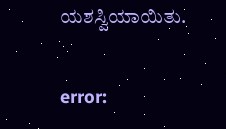ಯಶಸ್ವಿಯಾಯಿತು.

error: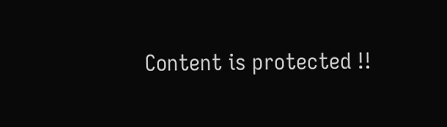Content is protected !!